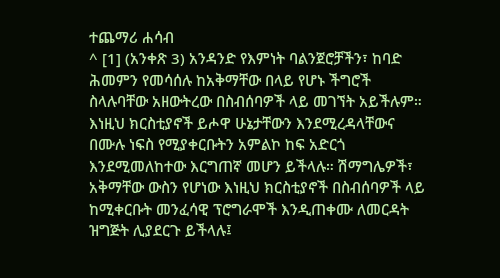ተጨማሪ ሐሳብ
^ [1] (አንቀጽ 3) አንዳንድ የእምነት ባልንጀሮቻችን፣ ከባድ ሕመምን የመሳሰሉ ከአቅማቸው በላይ የሆኑ ችግሮች ስላሉባቸው አዘውትረው በስብሰባዎች ላይ መገኘት አይችሉም። እነዚህ ክርስቲያኖች ይሖዋ ሁኔታቸውን እንደሚረዳላቸውና በሙሉ ነፍስ የሚያቀርቡትን አምልኮ ከፍ አድርጎ እንደሚመለከተው እርግጠኛ መሆን ይችላሉ። ሽማግሌዎች፣ አቅማቸው ውስን የሆነው እነዚህ ክርስቲያኖች በስብሰባዎች ላይ ከሚቀርቡት መንፈሳዊ ፕሮግራሞች እንዲጠቀሙ ለመርዳት ዝግጅት ሊያደርጉ ይችላሉ፤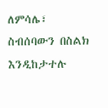ለምሳሌ፣ ስብሰባውን በስልክ እንዲከታተሉ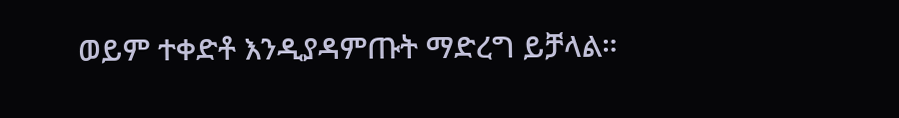ወይም ተቀድቶ እንዲያዳምጡት ማድረግ ይቻላል።